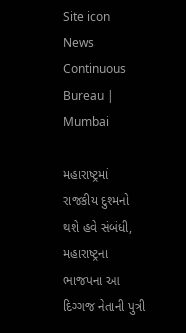Site icon News Continuous Bureau | Mumbai

મહારાષ્ટ્રમાં રાજકીય દુશ્મનો થશે હવે સંબંધી, મહારાષ્ટ્રના ભાજપના આ દિગ્ગજ નેતાની પુત્રી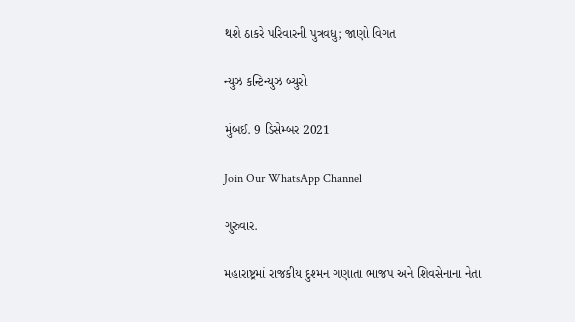થશે ઠાકરે પરિવારની પુત્રવધુ; જાણો વિગત

ન્યુઝ કન્ટિન્યુઝ બ્યુરો

મુંબઈ. 9 ડિસેમ્બર 2021

Join Our WhatsApp Channel

ગુરુવાર.

મહારાષ્ટ્રમાં રાજકીય દુશ્મન ગણાતા ભાજપ અને શિવસેનાના નેતા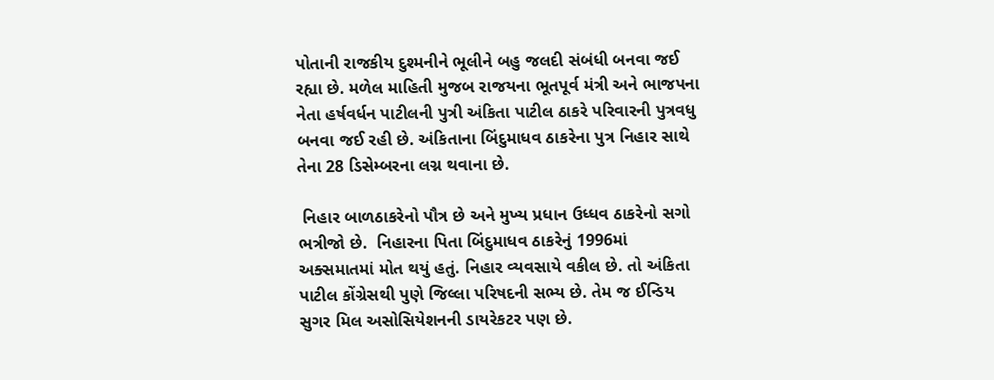પોતાની રાજકીય દુશ્મનીને ભૂલીને બહુ જલદી સંબંધી બનવા જઈ રહ્યા છે. મળેલ માહિતી મુજબ રાજયના ભૂતપૂર્વ મંત્રી અને ભાજપના નેતા હર્ષવર્ધન પાટીલની પુત્રી અંકિતા પાટીલ ઠાકરે પરિવારની પુત્રવધુ બનવા જઈ રહી છે. અંકિતાના બિંદુમાધવ ઠાકરેના પુત્ર નિહાર સાથે તેના 28 ડિસેમ્બરના લગ્ન થવાના છે.

 નિહાર બાળઠાકરેનો પૌત્ર છે અને મુખ્ય પ્રધાન ઉધ્ધવ ઠાકરેનો સગો ભત્રીજો છે.  નિહારના પિતા બિંદુમાધવ ઠાકરેનું 1996માં અક્સમાતમાં મોત થયું હતું. નિહાર વ્યવસાયે વકીલ છે. તો અંકિતા પાટીલ કોંગ્રેસથી પુણે જિલ્લા પરિષદની સભ્ય છે. તેમ જ ઈન્ડિય સુગર મિલ અસોસિયેશનની ડાયરેકટર પણ છે.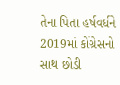તેના પિતા હર્ષવર્ધને 2019માં કોંગ્રેસનો સાથ છોડી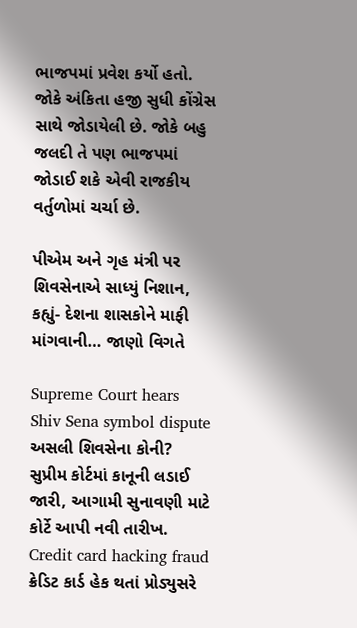ભાજપમાં પ્રવેશ કર્યો હતો. જોકે અંકિતા હજી સુધી કોંગ્રેસ સાથે જોડાયેલી છે. જોકે બહુ જલદી તે પણ ભાજપમાં જોડાઈ શકે એવી રાજકીય વર્તુળોમાં ચર્ચા છે.

પીએમ અને ગૃહ મંત્રી પર શિવસેનાએ સાધ્યું નિશાન, કહ્યું- દેશના શાસકોને માફી માંગવાની… જાણો વિગતે

Supreme Court hears Shiv Sena symbol dispute અસલી શિવસેના કોની? સુપ્રીમ કોર્ટમાં કાનૂની લડાઈ જારી, આગામી સુનાવણી માટે કોર્ટે આપી નવી તારીખ.
Credit card hacking fraud ક્રેડિટ કાર્ડ હેક થતાં પ્રોડ્યુસરે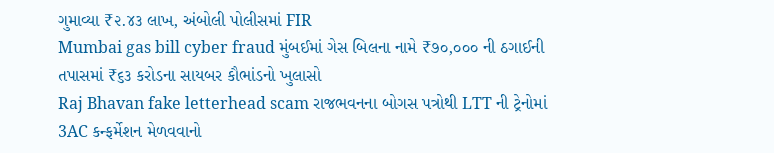ગુમાવ્યા ₹૨.૪૩ લાખ, અંબોલી પોલીસમાં FIR
Mumbai gas bill cyber fraud મુંબઈમાં ગેસ બિલના નામે ₹૭૦,૦૦૦ ની ઠગાઈની તપાસમાં ₹૬૩ કરોડના સાયબર કૌભાંડનો ખુલાસો
Raj Bhavan fake letterhead scam રાજભવનના બોગસ પત્રોથી LTT ની ટ્રેનોમાં 3AC કન્ફર્મેશન મેળવવાનો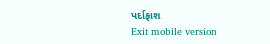પર્દાફાશ
Exit mobile version